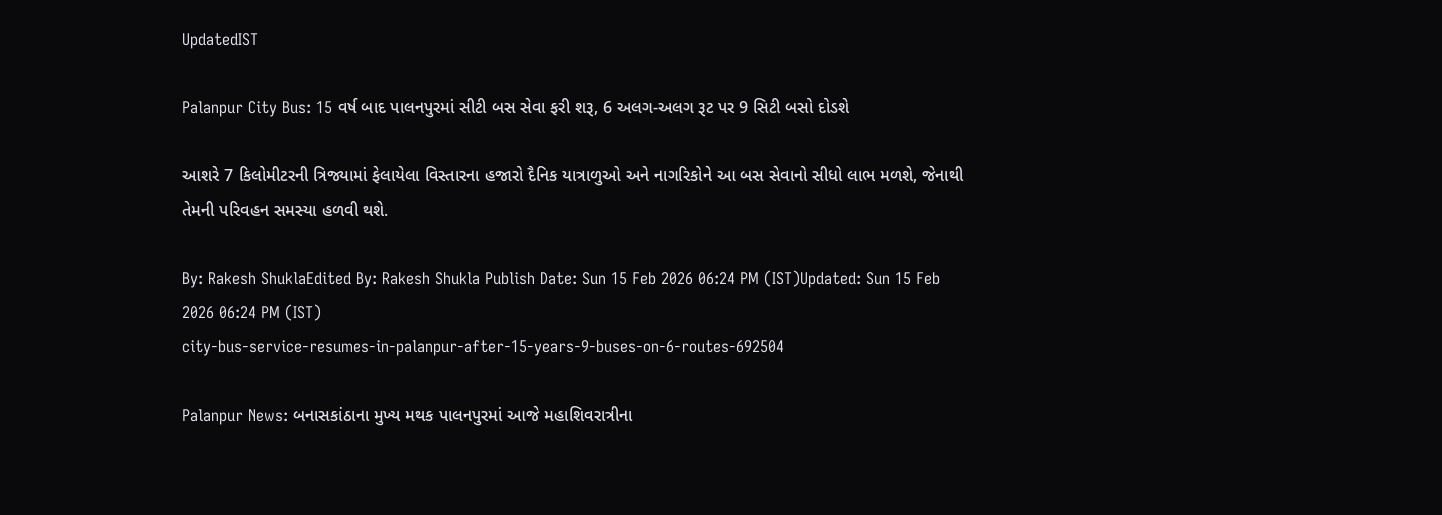UpdatedIST

Palanpur City Bus: 15 વર્ષ બાદ પાલનપુરમાં સીટી બસ સેવા ફરી શરૂ, 6 અલગ-અલગ રૂટ પર 9 સિટી બસો દોડશે

આશરે 7 કિલોમીટરની ત્રિજ્યામાં ફેલાયેલા વિસ્તારના હજારો દૈનિક યાત્રાળુઓ અને નાગરિકોને આ બસ સેવાનો સીધો લાભ મળશે, જેનાથી તેમની પરિવહન સમસ્યા હળવી થશે.

By: Rakesh ShuklaEdited By: Rakesh Shukla Publish Date: Sun 15 Feb 2026 06:24 PM (IST)Updated: Sun 15 Feb 2026 06:24 PM (IST)
city-bus-service-resumes-in-palanpur-after-15-years-9-buses-on-6-routes-692504

Palanpur News: બનાસકાંઠાના મુખ્ય મથક પાલનપુરમાં આજે મહાશિવરાત્રીના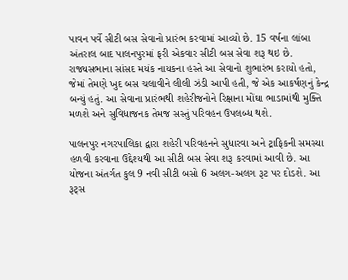પાવન પર્વે સીટી બસ સેવાનો પ્રારંભ કરવામાં આવ્યો છે. 15 વર્ષના લાંબા અંતરાલ બાદ પાલનપુરમાં ફરી એકવાર સીટી બસ સેવા શરૂ થઇ છે. રાજ્યસભાના સાંસદ મયંક નાયકના હસ્તે આ સેવાનો શુભારંભ કરાયો હતો, જેમાં તેમણે ખુદ બસ ચલાવીને લીલી ઝંડી આપી હતી, જે એક આકર્ષણનું કેન્દ્ર બન્યું હતું. આ સેવાના પ્રારંભથી શહેરીજનોને રિક્ષાના મોંઘા ભાડામાંથી મુક્તિ મળશે અને સુવિધાજનક તેમજ સસ્તું પરિવહન ઉપલબ્ધ થશે.

પાલનપુર નગરપાલિકા દ્વારા શહેરી પરિવહનને સુધારવા અને ટ્રાફિકની સમસ્યા હળવી કરવાના ઉદ્દેશ્યથી આ સીટી બસ સેવા શરૂ કરવામાં આવી છે. આ યોજના અંતર્ગત કુલ 9 નવી સીટી બસો 6 અલગ-અલગ રૂટ પર દોડશે. આ રૂટ્સ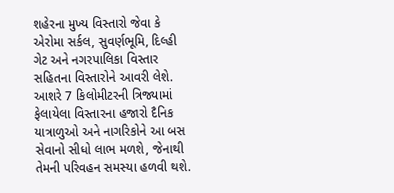શહેરના મુખ્ય વિસ્તારો જેવા કે એરોમા સર્કલ, સુવર્ણભૂમિ, દિલ્હી ગેટ અને નગરપાલિકા વિસ્તાર સહિતના વિસ્તારોને આવરી લેશે. આશરે 7 કિલોમીટરની ત્રિજ્યામાં ફેલાયેલા વિસ્તારના હજારો દૈનિક યાત્રાળુઓ અને નાગરિકોને આ બસ સેવાનો સીધો લાભ મળશે, જેનાથી તેમની પરિવહન સમસ્યા હળવી થશે.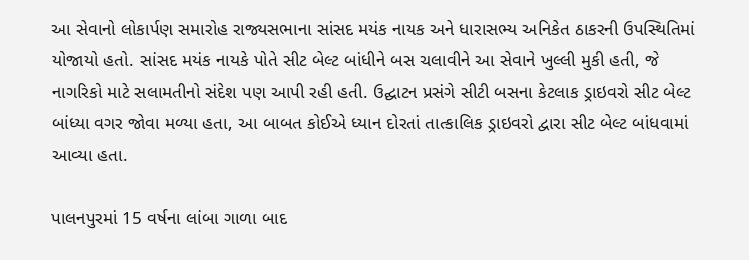આ સેવાનો લોકાર્પણ સમારોહ રાજ્યસભાના સાંસદ મયંક નાયક અને ધારાસભ્ય અનિકેત ઠાકરની ઉપસ્થિતિમાં યોજાયો હતો. સાંસદ મયંક નાયકે પોતે સીટ બેલ્ટ બાંધીને બસ ચલાવીને આ સેવાને ખુલ્લી મુકી હતી, જે નાગરિકો માટે સલામતીનો સંદેશ પણ આપી રહી હતી. ઉદ્ઘાટન પ્રસંગે સીટી બસના કેટલાક ડ્રાઇવરો સીટ બેલ્ટ બાંધ્યા વગર જોવા મળ્યા હતા, આ બાબત કોઈએ ધ્યાન દોરતાં તાત્કાલિક ડ્રાઇવરો દ્વારા સીટ બેલ્ટ બાંધવામાં આવ્યા હતા.

પાલનપુરમાં 15 વર્ષના લાંબા ગાળા બાદ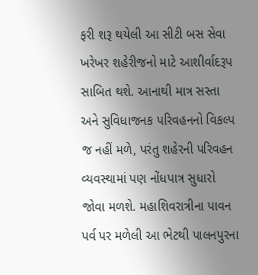ફરી શરૂ થયેલી આ સીટી બસ સેવા ખરેખર શહેરીજનો માટે આશીર્વાદરૂપ સાબિત થશે. આનાથી માત્ર સસ્તા અને સુવિધાજનક પરિવહનનો વિકલ્પ જ નહીં મળે, પરંતુ શહેરની પરિવહન વ્યવસ્થામાં પણ નોંધપાત્ર સુધારો જોવા મળશે. મહાશિવરાત્રીના પાવન પર્વ પર મળેલી આ ભેટથી પાલનપુરના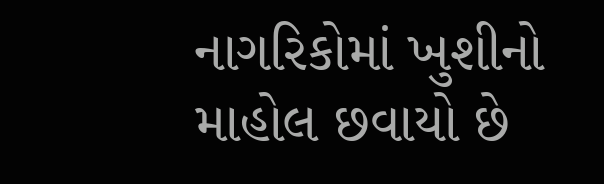નાગરિકોમાં ખુશીનો માહોલ છવાયો છે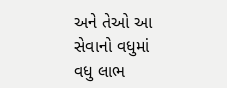અને તેઓ આ સેવાનો વધુમાં વધુ લાભ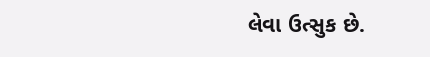લેવા ઉત્સુક છે.